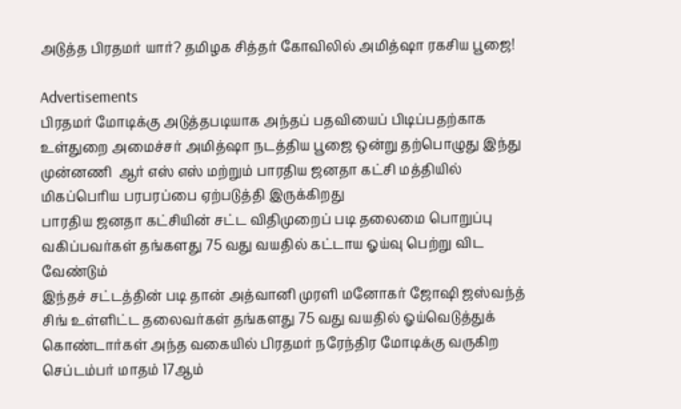அடுத்த பிரதமர் யார்? தமிழக சித்தர் கோவிலில் அமித்ஷா ரகசிய பூஜை!

Advertisements
பிரதமர் மோடிக்கு அடுத்தபடியாக அந்தப் பதவியைப் பிடிப்பதற்காக உள்துறை அமைச்சர் அமித்ஷா நடத்திய பூஜை ஒன்று தற்பொழுது இந்து முன்னணி  ஆர் எஸ் எஸ் மற்றும் பாரதிய ஜனதா கட்சி மத்தியில் மிகப்பெரிய பரபரப்பை ஏற்படுத்தி இருக்கிறது
பாரதிய ஜனதா கட்சியின் சட்ட விதிமுறைப் படி தலைமை பொறுப்பு வகிப்பவர்கள் தங்களது 75 வது வயதில் கட்டாய ஓய்வு பெற்று விட வேண்டும்
இந்தச் சட்டத்தின் படி தான் அத்வானி முரளி மனோகர் ஜோஷி ஜஸ்வந்த் சிங் உள்ளிட்ட தலைவர்கள் தங்களது 75 வது வயதில் ஓய்வெடுத்துக் கொண்டார்கள் அந்த வகையில் பிரதமர் நரேந்திர மோடிக்கு வருகிற செப்டம்பர் மாதம் 17ஆம்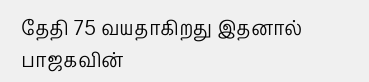தேதி 75 வயதாகிறது இதனால் பாஜகவின்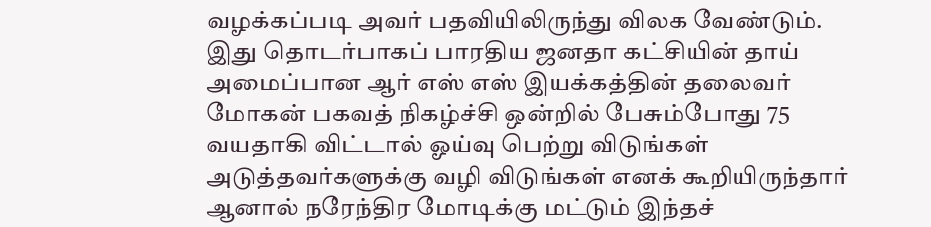வழக்கப்படி அவர் பதவியிலிருந்து விலக வேண்டும்.
இது தொடர்பாகப் பாரதிய ஜனதா கட்சியின் தாய் அமைப்பான ஆர் எஸ் எஸ் இயக்கத்தின் தலைவர் மோகன் பகவத் நிகழ்ச்சி ஒன்றில் பேசும்போது 75 வயதாகி விட்டால் ஓய்வு பெற்று விடுங்கள் அடுத்தவர்களுக்கு வழி விடுங்கள் எனக் கூறியிருந்தார்
ஆனால் நரேந்திர மோடிக்கு மட்டும் இந்தச்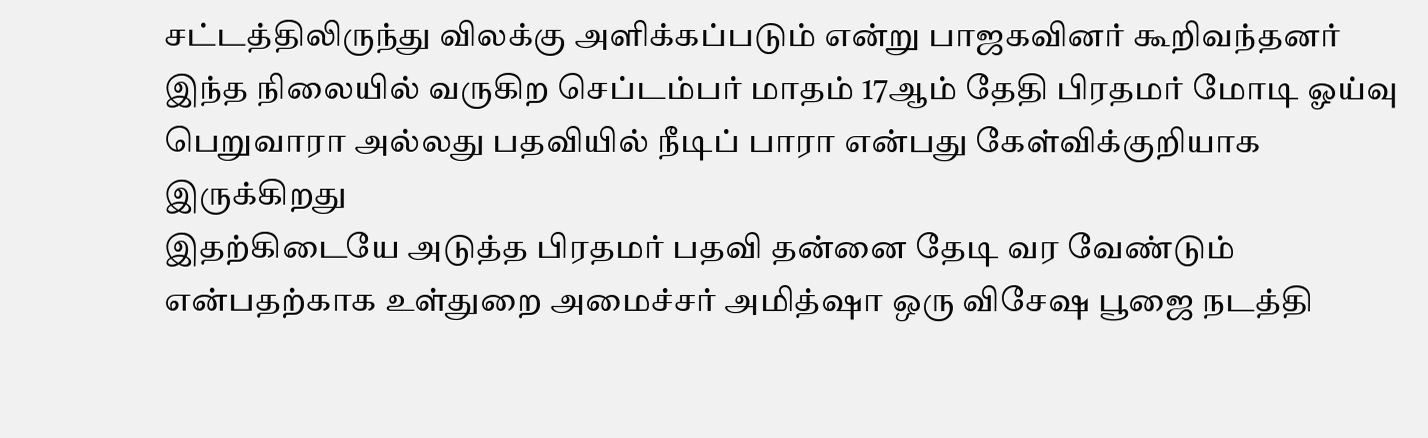சட்டத்திலிருந்து விலக்கு அளிக்கப்படும் என்று பாஜகவினர் கூறிவந்தனர்
இந்த நிலையில் வருகிற செப்டம்பர் மாதம் 17ஆம் தேதி பிரதமர் மோடி ஓய்வு பெறுவாரா அல்லது பதவியில் நீடிப் பாரா என்பது கேள்விக்குறியாக இருக்கிறது
இதற்கிடையே அடுத்த பிரதமர் பதவி தன்னை தேடி வர வேண்டும் என்பதற்காக உள்துறை அமைச்சர் அமித்ஷா ஒரு விசேஷ பூஜை நடத்தி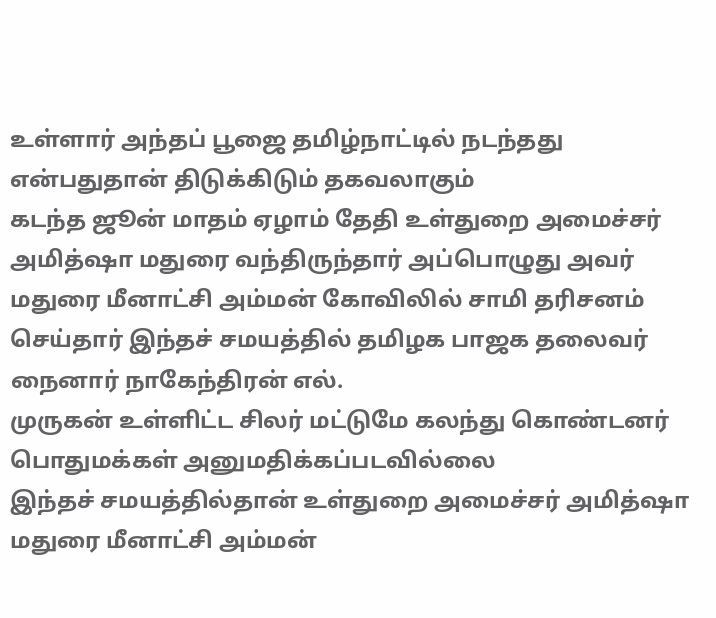உள்ளார் அந்தப் பூஜை தமிழ்நாட்டில் நடந்தது என்பதுதான் திடுக்கிடும் தகவலாகும்
கடந்த ஜூன் மாதம் ஏழாம் தேதி உள்துறை அமைச்சர் அமித்ஷா மதுரை வந்திருந்தார் அப்பொழுது அவர் மதுரை மீனாட்சி அம்மன் கோவிலில் சாமி தரிசனம் செய்தார் இந்தச் சமயத்தில் தமிழக பாஜக தலைவர் நைனார் நாகேந்திரன் எல்.
முருகன் உள்ளிட்ட சிலர் மட்டுமே கலந்து கொண்டனர் பொதுமக்கள் அனுமதிக்கப்படவில்லை
இந்தச் சமயத்தில்தான் உள்துறை அமைச்சர் அமித்ஷா மதுரை மீனாட்சி அம்மன்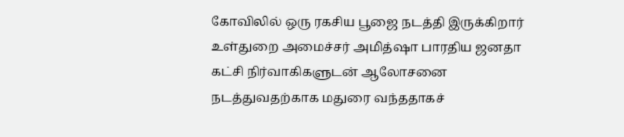கோவிலில் ஒரு ரகசிய பூஜை நடத்தி இருக்கிறார்
உள்துறை அமைச்சர் அமித்ஷா பாரதிய ஜனதா கட்சி நிர்வாகிகளுடன் ஆலோசனை நடத்துவதற்காக மதுரை வந்ததாகச்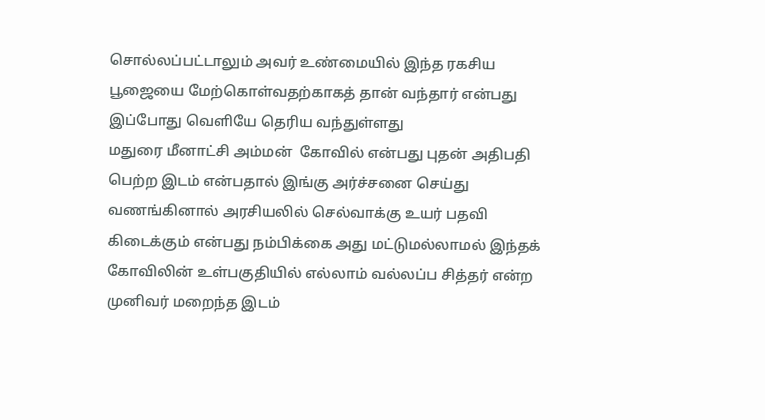சொல்லப்பட்டாலும் அவர் உண்மையில் இந்த ரகசிய பூஜையை மேற்கொள்வதற்காகத் தான் வந்தார் என்பது இப்போது வெளியே தெரிய வந்துள்ளது
மதுரை மீனாட்சி அம்மன்  கோவில் என்பது புதன் அதிபதி பெற்ற இடம் என்பதால் இங்கு அர்ச்சனை செய்து வணங்கினால் அரசியலில் செல்வாக்கு உயர் பதவி கிடைக்கும் என்பது நம்பிக்கை அது மட்டுமல்லாமல் இந்தக் கோவிலின் உள்பகுதியில் எல்லாம் வல்லப்ப சித்தர் என்ற முனிவர் மறைந்த இடம்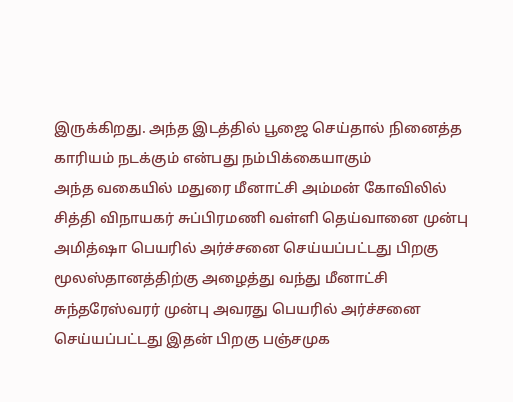இருக்கிறது. அந்த இடத்தில் பூஜை செய்தால் நினைத்த காரியம் நடக்கும் என்பது நம்பிக்கையாகும்
அந்த வகையில் மதுரை மீனாட்சி அம்மன் கோவிலில் சித்தி விநாயகர் சுப்பிரமணி வள்ளி தெய்வானை முன்பு அமித்ஷா பெயரில் அர்ச்சனை செய்யப்பட்டது பிறகு மூலஸ்தானத்திற்கு அழைத்து வந்து மீனாட்சி சுந்தரேஸ்வரர் முன்பு அவரது பெயரில் அர்ச்சனை செய்யப்பட்டது இதன் பிறகு பஞ்சமுக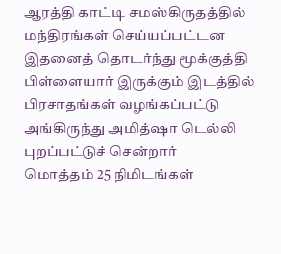ஆரத்தி காட்டி சமஸ்கிருதத்தில் மந்திரங்கள் செய்யப்பட்டன இதனைத் தொடர்ந்து மூக்குத்தி பிள்ளையார் இருக்கும் இடத்தில் பிரசாதங்கள் வழங்கப்பட்டு அங்கிருந்து அமித்ஷா டெல்லி புறப்பட்டுச் சென்றார்
மொத்தம் 25 நிமிடங்கள்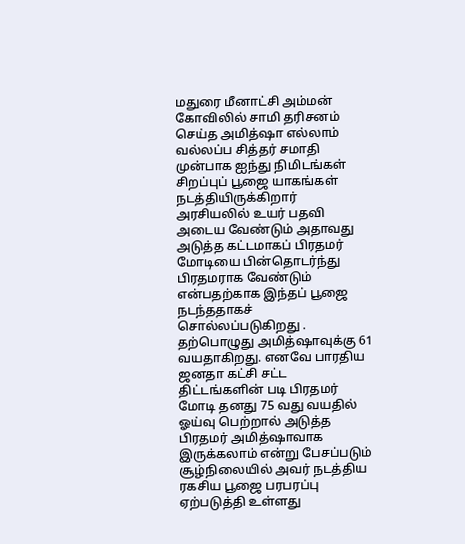மதுரை மீனாட்சி அம்மன் கோவிலில் சாமி தரிசனம் செய்த அமித்ஷா எல்லாம் வல்லப்ப சித்தர் சமாதி முன்பாக ஐந்து நிமிடங்கள் சிறப்புப் பூஜை யாகங்கள் நடத்தியிருக்கிறார்
அரசியலில் உயர் பதவி அடைய வேண்டும் அதாவது அடுத்த கட்டமாகப் பிரதமர் மோடியை பின்தொடர்ந்து பிரதமராக வேண்டும் என்பதற்காக இந்தப் பூஜை நடந்ததாகச் சொல்லப்படுகிறது . தற்பொழுது அமித்ஷாவுக்கு 61 வயதாகிறது. எனவே பாரதிய ஜனதா கட்சி சட்ட திட்டங்களின் படி பிரதமர் மோடி தனது 75 வது வயதில் ஓய்வு பெற்றால் அடுத்த பிரதமர் அமித்ஷாவாக இருக்கலாம் என்று பேசப்படும் சூழ்நிலையில் அவர் நடத்திய ரகசிய பூஜை பரபரப்பு ஏற்படுத்தி உள்ளது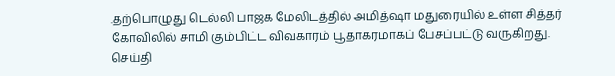.தற்பொழுது டெல்லி பாஜக மேலிடத்தில் அமித்ஷா மதுரையில் உள்ள சித்தர் கோவிலில் சாமி கும்பிட்ட விவகாரம் பூதாகரமாகப் பேசப்பட்டு வருகிறது.
செய்தி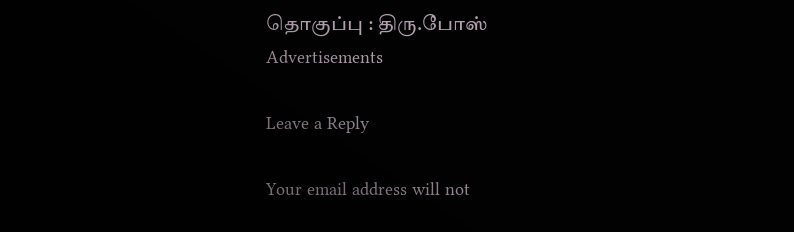தொகுப்பு : திரு.போஸ்
Advertisements

Leave a Reply

Your email address will not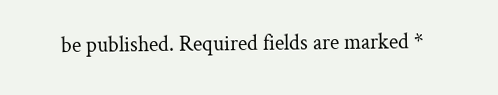be published. Required fields are marked *